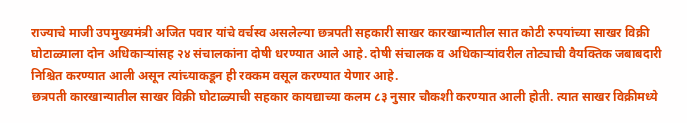राज्याचे माजी उपमुख्यमंत्री अजित पवार यांचे वर्चस्व असलेल्या छत्रपती सहकारी साखर कारखान्यातील सात कोटी रुपयांच्या साखर विक्री घोटाळ्याला दोन अधिकाऱ्यांसह २४ संचालकांना दोषी धरण्यात आले आहे. दोषी संचालक व अधिकाऱ्यांवरील तोट्याची वैयक्तिक जबाबदारी निश्चित करण्यात आली असून त्यांच्याकडून ही रक्कम वसूल करण्यात येणार आहे.
छत्रपती कारखान्यातील साखर विक्री घोटाळ्याची सहकार कायद्याच्या कलम ८३ नुसार चौकशी करण्यात आली होती. त्यात साखर विक्रीमध्ये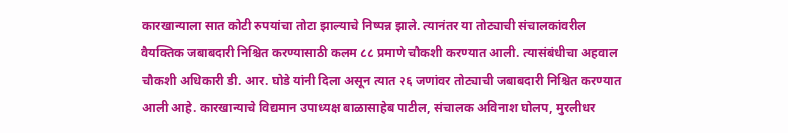कारखान्याला सात कोटी रुपयांचा तोटा झाल्याचे निष्पन्न झाले. त्यानंतर या तोट्याची संचालकांवरील वैयक्तिक जबाबदारी निश्चित करण्यासाठी कलम ८८ प्रमाणे चौकशी करण्यात आली. त्यासंबंधीचा अहवाल चौकशी अधिकारी डी. आर. घोडे यांनी दिला असून त्यात २६ जणांवर तोट्याची जबाबदारी निश्चित करण्यात आली आहे. कारखान्याचे विद्यमान उपाध्यक्ष बाळासाहेब पाटील, संचालक अविनाश घोलप, मुरलीधर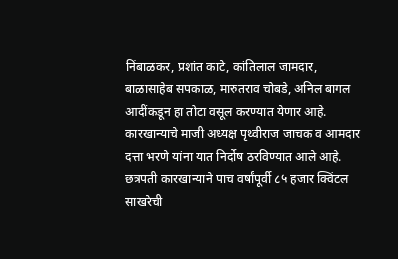निंबाळकर, प्रशांत काटे, कांतिलाल जामदार, बाळासाहेब सपकाळ, मारुतराव चोबडे, अनिल बागल आदींकडून हा तोटा वसूल करण्यात येणार आहे. कारखान्याचे माजी अध्यक्ष पृथ्वीराज जाचक व आमदार दत्ता भरणे यांना यात निर्दोष ठरविण्यात आले आहे.
छत्रपती कारखान्याने पाच वर्षांपूर्वी ८५ हजार क्विंटल साखरेची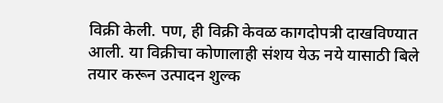विक्री केली. पण, ही विक्री केवळ कागदोपत्री दाखविण्यात आली. या विक्रीचा कोणालाही संशय येऊ नये यासाठी बिले तयार करून उत्पादन शुल्क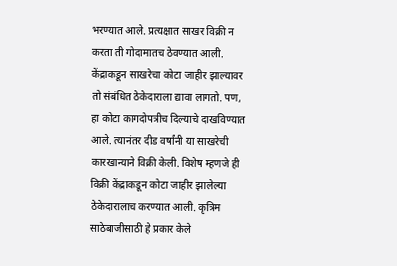भरण्यात आले. प्रत्यक्षात साखर विक्री न करता ती गोदामातच ठेवण्यात आली. केंद्राकडून साखरेचा कोटा जाहीर झाल्यावर तो संबंधित ठेकेदाराला द्यावा लागतो. पण, हा कोटा कागदोपत्रीच दिल्याचे दाखविण्यात आले. त्यानंतर दीड वर्षांनी या साखरेची कारखान्याने विक्री केली. विशेष म्हणजे ही विक्री केंद्राकडून कोटा जाहीर झालेल्या ठेकेदारालाच करण्यात आली. कृत्रिम साठेबाजीसाठी हे प्रकार केले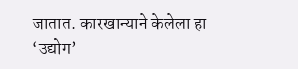जातात. कारखान्याने केलेला हा ‘उद्योग’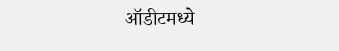ऑडीटमध्ये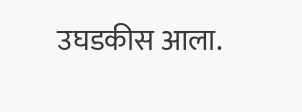उघडकीस आला.